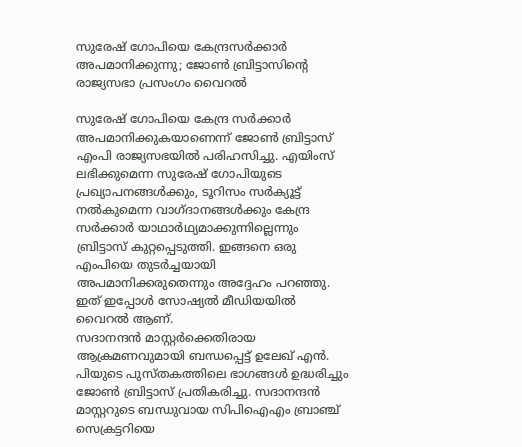സുരേഷ് ഗോപിയെ കേന്ദ്രസർക്കാർ അപമാനിക്കുന്നു; ജോൺ ബ്രിട്ടാസിന്റെ രാജ്യസഭാ പ്രസംഗം വൈറൽ

സുരേഷ് ഗോപിയെ കേന്ദ്ര സർക്കാർ അപമാനിക്കുകയാണെന്ന് ജോൺ ബ്രിട്ടാസ് എംപി രാജ്യസഭയിൽ പരിഹസിച്ചു. എയിംസ് ലഭിക്കുമെന്ന സുരേഷ് ഗോപിയുടെ പ്രഖ്യാപനങ്ങൾക്കും, ടൂറിസം സർക്യൂട്ട് നൽകുമെന്ന വാഗ്ദാനങ്ങൾക്കും കേന്ദ്ര സർക്കാർ യാഥാർഥ്യമാക്കുന്നില്ലെന്നും ബ്രിട്ടാസ് കുറ്റപ്പെടുത്തി. ഇങ്ങനെ ഒരു എംപിയെ തുടർച്ചയായി അപമാനിക്കരുതെന്നും അദ്ദേഹം പറഞ്ഞു. ഇത് ഇപ്പോൾ സോഷ്യൽ മീഡിയയിൽ വൈറൽ ആണ്.
സദാനന്ദൻ മാസ്റ്റർക്കെതിരായ ആക്രമണവുമായി ബന്ധപ്പെട്ട് ഉലേഖ് എൻ. പിയുടെ പുസ്തകത്തിലെ ഭാഗങ്ങൾ ഉദ്ധരിച്ചും ജോൺ ബ്രിട്ടാസ് പ്രതികരിച്ചു. സദാനന്ദൻ മാസ്റ്ററുടെ ബന്ധുവായ സിപിഐഎം ബ്രാഞ്ച് സെക്രട്ടറിയെ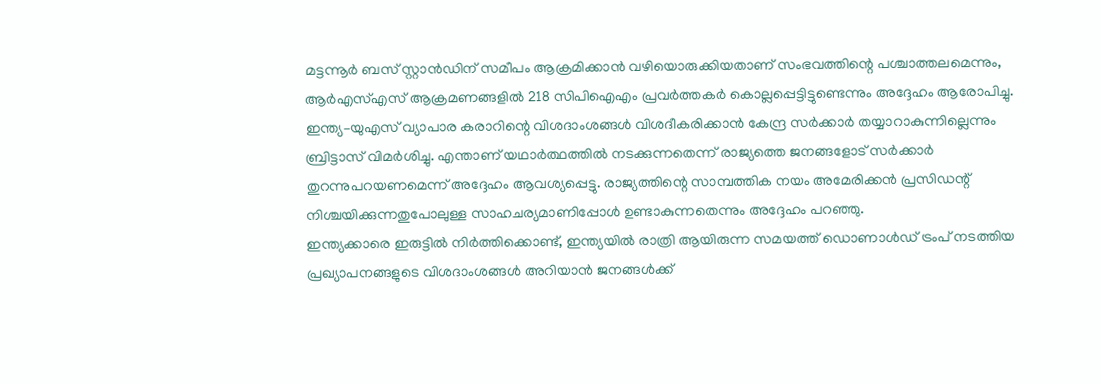മട്ടന്നൂർ ബസ് സ്റ്റാൻഡിന് സമീപം ആക്രമിക്കാൻ വഴിയൊരുക്കിയതാണ് സംഭവത്തിന്റെ പശ്ചാത്തലമെന്നും, ആർഎസ്എസ് ആക്രമണങ്ങളിൽ 218 സിപിഐഎം പ്രവർത്തകർ കൊല്ലപ്പെട്ടിട്ടുണ്ടെന്നും അദ്ദേഹം ആരോപിച്ചു.
ഇന്ത്യ–യുഎസ് വ്യാപാര കരാറിന്റെ വിശദാംശങ്ങൾ വിശദീകരിക്കാൻ കേന്ദ്ര സർക്കാർ തയ്യാറാകുന്നില്ലെന്നും ബ്രിട്ടാസ് വിമർശിച്ചു. എന്താണ് യഥാർത്ഥത്തിൽ നടക്കുന്നതെന്ന് രാജ്യത്തെ ജനങ്ങളോട് സർക്കാർ തുറന്നുപറയണമെന്ന് അദ്ദേഹം ആവശ്യപ്പെട്ടു. രാജ്യത്തിന്റെ സാമ്പത്തിക നയം അമേരിക്കൻ പ്രസിഡന്റ് നിശ്ചയിക്കുന്നതുപോലുള്ള സാഹചര്യമാണിപ്പോൾ ഉണ്ടാകുന്നതെന്നും അദ്ദേഹം പറഞ്ഞു.
ഇന്ത്യക്കാരെ ഇരുട്ടിൽ നിർത്തിക്കൊണ്ട്, ഇന്ത്യയിൽ രാത്രി ആയിരുന്ന സമയത്ത് ഡൊണാൾഡ് ട്രംപ് നടത്തിയ പ്രഖ്യാപനങ്ങളുടെ വിശദാംശങ്ങൾ അറിയാൻ ജനങ്ങൾക്ക്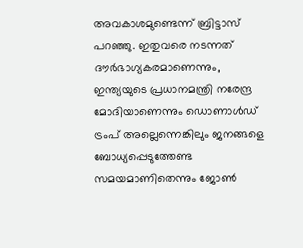അവകാശമുണ്ടെന്ന് ബ്രിട്ടാസ് പറഞ്ഞു. ഇതുവരെ നടന്നത് ദൗർഭാഗ്യകരമാണെന്നും, ഇന്ത്യയുടെ പ്രധാനമന്ത്രി നരേന്ദ്ര മോദിയാണെന്നും ഡൊണാൾഡ് ട്രംപ് അല്ലെന്നെങ്കിലും ജനങ്ങളെ ബോധ്യപ്പെടുത്തേണ്ട സമയമാണിതെന്നും ജോൺ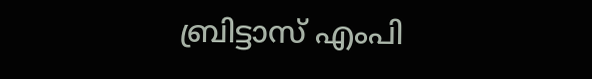ബ്രിട്ടാസ് എംപി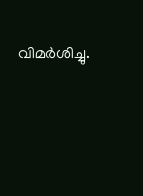വിമർശിച്ചു.